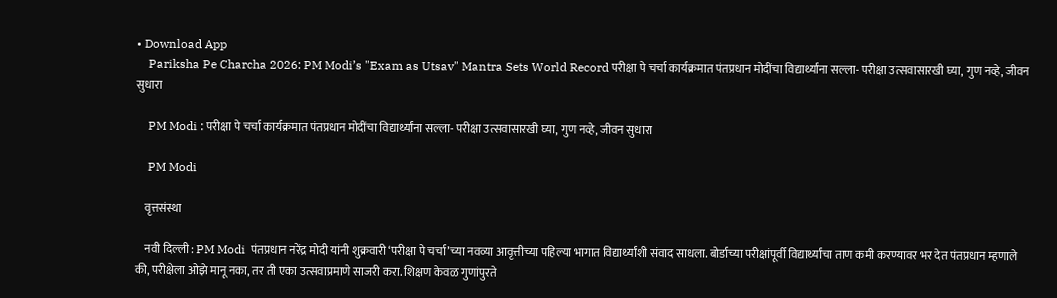• Download App
    Pariksha Pe Charcha 2026: PM Modi’s "Exam as Utsav" Mantra Sets World Record परीक्षा पे चर्चा कार्यक्रमात पंतप्रधान मोदींचा विद्यार्थ्यांना सल्ला- परीक्षा उत्सवासारखी घ्या, गुण नव्हे, जीवन सुधारा

    PM Modi : परीक्षा पे चर्चा कार्यक्रमात पंतप्रधान मोदींचा विद्यार्थ्यांना सल्ला- परीक्षा उत्सवासारखी घ्या, गुण नव्हे, जीवन सुधारा

    PM Modi

    वृत्तसंस्था

    नवी दिल्ली : PM Modi  पंतप्रधान नरेंद्र मोदी यांनी शुक्रवारी ‘परीक्षा पे चर्चा’च्या नवव्या आवृत्तीच्या पहिल्या भागात विद्यार्थ्यांशी संवाद साधला. बोर्डाच्या परीक्षांपूर्वी विद्यार्थ्यांचा ताण कमी करण्यावर भर देत पंतप्रधान म्हणाले की, परीक्षेला ओझे मानू नका, तर ती एका उत्सवाप्रमाणे साजरी करा. शिक्षण केवळ गुणांपुरते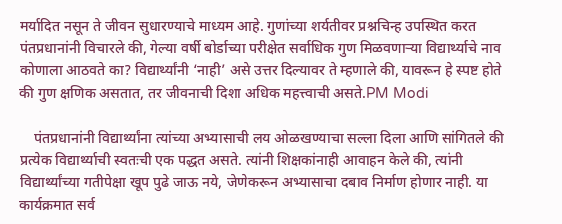मर्यादित नसून ते जीवन सुधारण्याचे माध्यम आहे. गुणांच्या शर्यतीवर प्रश्नचिन्ह उपस्थित करत पंतप्रधानांनी विचारले की, गेल्या वर्षी बोर्डाच्या परीक्षेत सर्वाधिक गुण मिळवणाऱ्या विद्यार्थ्याचे नाव कोणाला आठवते का? विद्यार्थ्यांनी ‘नाही’ असे उत्तर दिल्यावर ते म्हणाले की, यावरून हे स्पष्ट होते की गुण क्षणिक असतात, तर जीवनाची दिशा अधिक महत्त्वाची असते.PM Modi

    पंतप्रधानांनी विद्यार्थ्यांना त्यांच्या अभ्यासाची लय ओळखण्याचा सल्ला दिला आणि सांगितले की प्रत्येक विद्यार्थ्याची स्वतःची एक पद्धत असते. त्यांनी शिक्षकांनाही आवाहन केले की, त्यांनी विद्यार्थ्यांच्या गतीपेक्षा खूप पुढे जाऊ नये, जेणेकरून अभ्यासाचा दबाव निर्माण होणार नाही. या कार्यक्रमात सर्व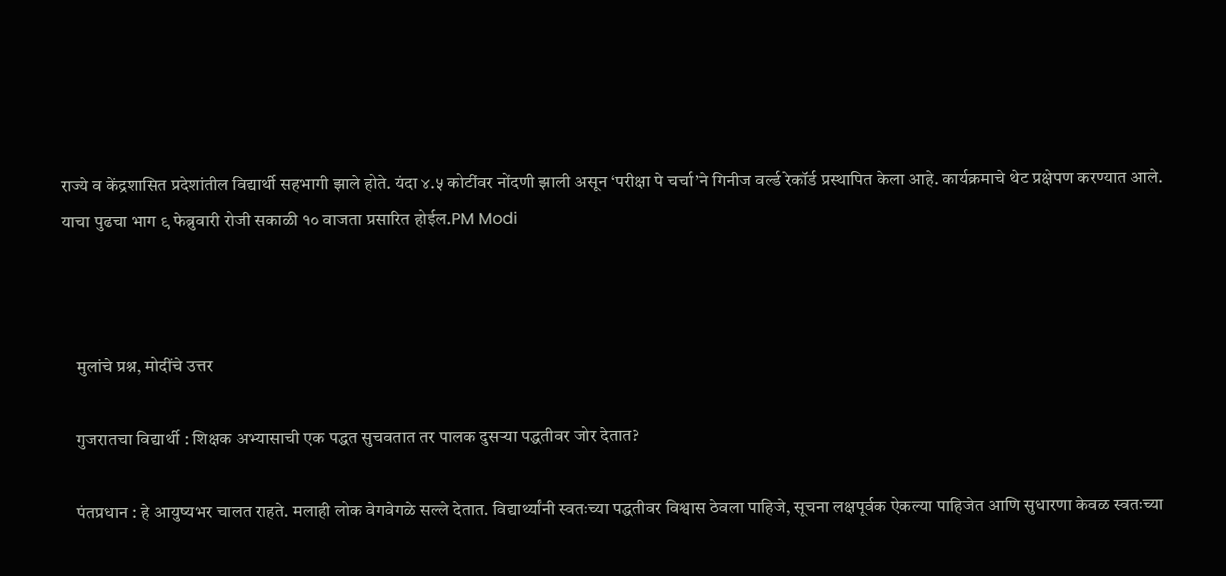राज्ये व केंद्रशासित प्रदेशांतील विद्यार्थी सहभागी झाले होते. यंदा ४.५ कोटींवर नोंदणी झाली असून ‘परीक्षा पे चर्चा’ने गिनीज वर्ल्ड रेकॉर्ड प्रस्थापित केला आहे. कार्यक्रमाचे थेट प्रक्षेपण करण्यात आले. याचा पुढचा भाग ९ फेब्रुवारी रोजी सकाळी १० वाजता प्रसारित होईल.PM Modi



    मुलांचे प्रश्न, मोदींचे उत्तर

    गुजरातचा विद्यार्थी : शिक्षक अभ्यासाची एक पद्धत सुचवतात तर पालक दुसऱ्या पद्धतीवर जोर देतात?

    पंतप्रधान : हे आयुष्यभर चालत राहते. मलाही लोक वेगवेगळे सल्ले देतात. विद्यार्थ्यांनी स्वतःच्या पद्धतीवर विश्वास ठेवला पाहिजे, सूचना लक्षपूर्वक ऐकल्या पाहिजेत आणि सुधारणा केवळ स्वतःच्या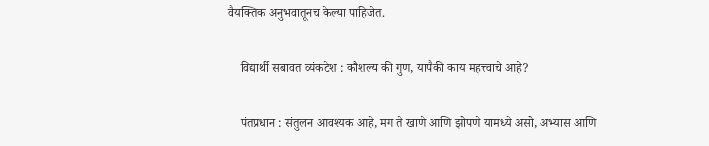वैयक्तिक अनुभवातूनच केल्या पाहिजेत.

    विद्यार्थी सबावत व्यंकटेश : कौशल्य की गुण, यापैकी काय महत्त्वाचे आहे?

    पंतप्रधान : संतुलन आवश्यक आहे, मग ते खाणे आणि झोपणे यामध्ये असो, अभ्यास आणि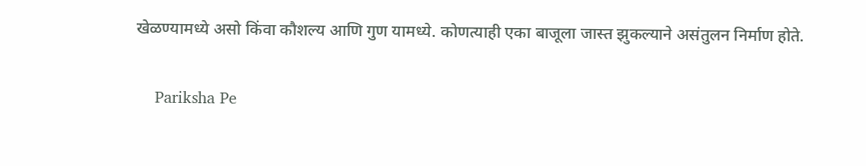खेळण्यामध्ये असो किंवा कौशल्य आणि गुण यामध्ये. कोणत्याही एका बाजूला जास्त झुकल्याने असंतुलन निर्माण होते.

    Pariksha Pe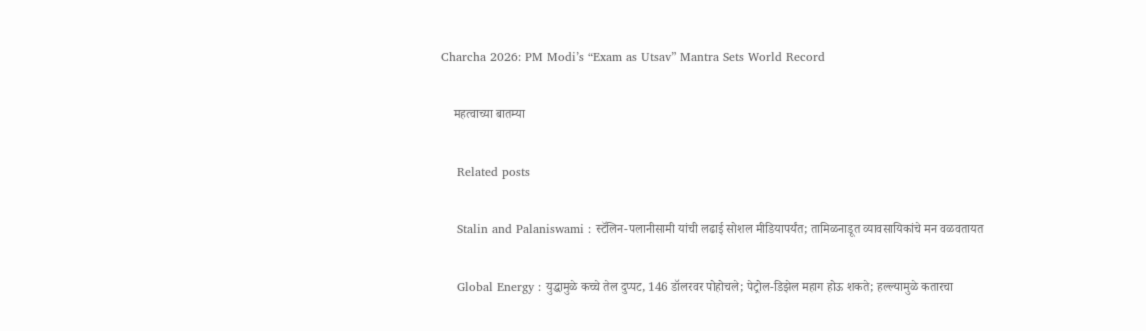Charcha 2026: PM Modi’s “Exam as Utsav” Mantra Sets World Record

    महत्वाच्या बातम्या

    Related posts

    Stalin and Palaniswami : स्टॅलिन-पलानीसामी यांची लढाई सोशल मीडियापर्यंत; तामिळनाडूत व्यावसायिकांचे मन वळवतायत

    Global Energy : युद्धामुळे कच्चे तेल दुप्पट, 146 डॉलरवर पोहोचले; पेट्रोल-डिझेल महाग होऊ शकते; हल्ल्यामुळे कतारचा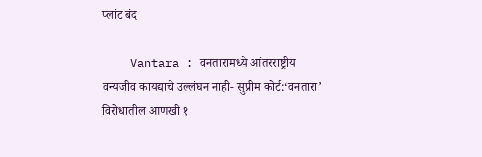प्लांट बंद

    Vantara : वनतारामध्ये आंतरराष्ट्रीय वन्यजीव कायद्याचे उल्लंघन नाही- सुप्रीम कोर्ट:‘वनतारा’ विरोधातील आणखी १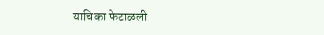याचिका फेटाळली